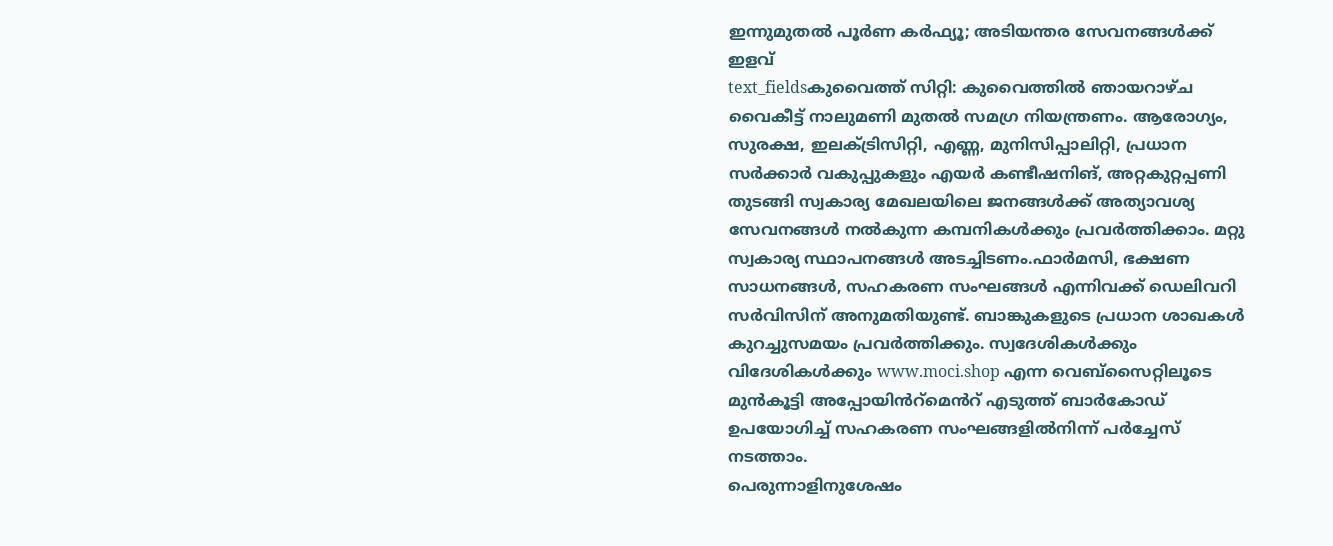ഇന്നുമുതൽ പൂർണ കർഫ്യൂ; അടിയന്തര സേവനങ്ങൾക്ക് ഇളവ്
text_fieldsകുവൈത്ത് സിറ്റി: കുവൈത്തിൽ ഞായറാഴ്ച വൈകീട്ട് നാലുമണി മുതൽ സമഗ്ര നിയന്ത്രണം. ആരോഗ്യം, സുരക്ഷ, ഇലക്ട്രിസിറ്റി, എണ്ണ, മുനിസിപ്പാലിറ്റി, പ്രധാന സർക്കാർ വകുപ്പുകളും എയർ കണ്ടീഷനിങ്, അറ്റകുറ്റപ്പണി തുടങ്ങി സ്വകാര്യ മേഖലയിലെ ജനങ്ങൾക്ക് അത്യാവശ്യ സേവനങ്ങൾ നൽകുന്ന കമ്പനികൾക്കും പ്രവർത്തിക്കാം. മറ്റു സ്വകാര്യ സ്ഥാപനങ്ങൾ അടച്ചിടണം.ഫാർമസി, ഭക്ഷണ സാധനങ്ങൾ, സഹകരണ സംഘങ്ങൾ എന്നിവക്ക് ഡെലിവറി സർവിസിന് അനുമതിയുണ്ട്. ബാങ്കുകളുടെ പ്രധാന ശാഖകൾ കുറച്ചുസമയം പ്രവർത്തിക്കും. സ്വദേശികൾക്കും വിദേശികൾക്കും www.moci.shop എന്ന വെബ്സൈറ്റിലൂടെ മുൻകൂട്ടി അപ്പോയിൻറ്മെൻറ് എടുത്ത് ബാർകോഡ് ഉപയോഗിച്ച് സഹകരണ സംഘങ്ങളിൽനിന്ന് പർച്ചേസ് നടത്താം.
പെരുന്നാളിനുശേഷം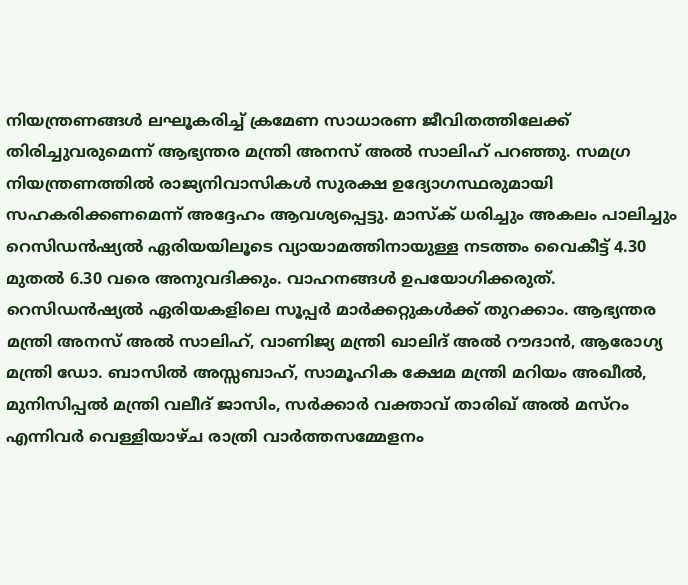നിയന്ത്രണങ്ങൾ ലഘൂകരിച്ച് ക്രമേണ സാധാരണ ജീവിതത്തിലേക്ക് തിരിച്ചുവരുമെന്ന് ആഭ്യന്തര മന്ത്രി അനസ് അൽ സാലിഹ് പറഞ്ഞു. സമഗ്ര നിയന്ത്രണത്തിൽ രാജ്യനിവാസികൾ സുരക്ഷ ഉദ്യോഗസ്ഥരുമായി സഹകരിക്കണമെന്ന് അദ്ദേഹം ആവശ്യപ്പെട്ടു. മാസ്ക് ധരിച്ചും അകലം പാലിച്ചും റെസിഡൻഷ്യൽ ഏരിയയിലൂടെ വ്യായാമത്തിനായുള്ള നടത്തം വൈകീട്ട് 4.30 മുതൽ 6.30 വരെ അനുവദിക്കും. വാഹനങ്ങൾ ഉപയോഗിക്കരുത്. റെസിഡൻഷ്യൽ ഏരിയകളിലെ സൂപ്പർ മാർക്കറ്റുകൾക്ക് തുറക്കാം. ആഭ്യന്തര മന്ത്രി അനസ് അൽ സാലിഹ്, വാണിജ്യ മന്ത്രി ഖാലിദ് അൽ റൗദാൻ, ആരോഗ്യ മന്ത്രി ഡോ. ബാസിൽ അസ്സബാഹ്, സാമൂഹിക ക്ഷേമ മന്ത്രി മറിയം അഖീൽ, മുനിസിപ്പൽ മന്ത്രി വലീദ് ജാസിം, സർക്കാർ വക്താവ് താരിഖ് അൽ മസ്റം എന്നിവർ വെള്ളിയാഴ്ച രാത്രി വാർത്തസമ്മേളനം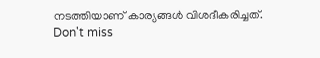നടത്തിയാണ് കാര്യങ്ങൾ വിശദീകരിച്ചത്.
Don't miss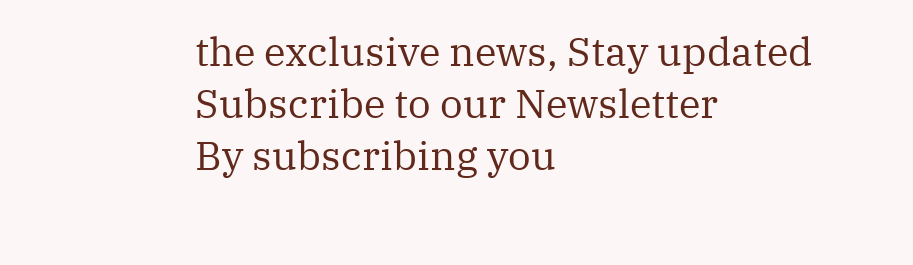the exclusive news, Stay updated
Subscribe to our Newsletter
By subscribing you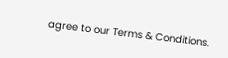agree to our Terms & Conditions.